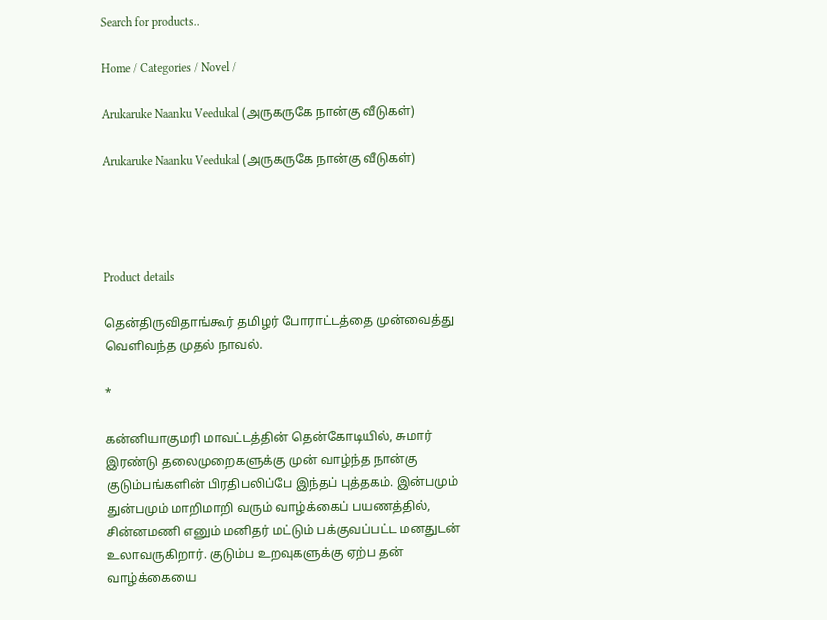Search for products..

Home / Categories / Novel /

Arukaruke Naanku Veedukal (அருகருகே நான்கு வீடுகள்)

Arukaruke Naanku Veedukal (அருகருகே நான்கு வீடுகள்)




Product details

தென்திருவிதாங்கூர் தமிழர் போராட்டத்தை முன்வைத்து வெளிவந்த முதல் நாவல்.

*

கன்னியாகுமரி மாவட்டத்தின் தென்கோடியில், சுமார் இரண்டு தலைமுறைகளுக்கு முன் வாழ்ந்த நான்கு குடும்பங்களின் பிரதிபலிப்பே இந்தப் புத்தகம். இன்பமும் துன்பமும் மாறிமாறி வரும் வாழ்க்கைப் பயணத்தில், சின்னமணி எனும் மனிதர் மட்டும் பக்குவப்பட்ட மனதுடன் உலாவருகிறார். குடும்ப உறவுகளுக்கு ஏற்ப தன் வாழ்க்கையை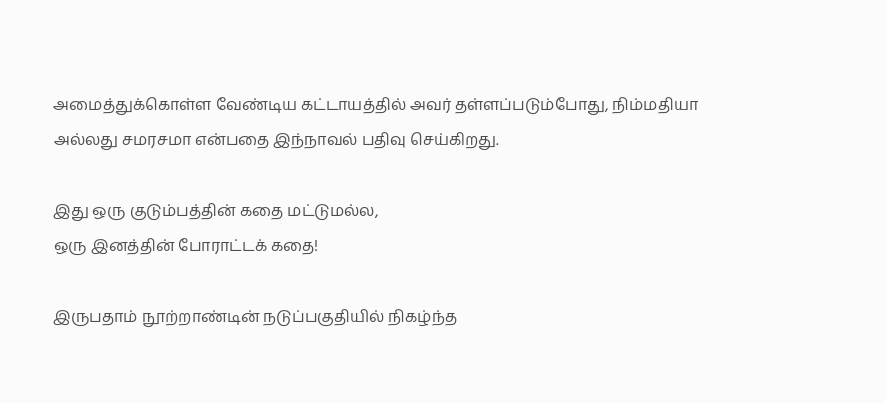அமைத்துக்கொள்ள வேண்டிய கட்டாயத்தில் அவர் தள்ளப்படும்போது, நிம்மதியா அல்லது சமரசமா என்பதை இந்நாவல் பதிவு செய்கிறது.

இது ஒரு குடும்பத்தின் கதை மட்டுமல்ல,
ஒரு இனத்தின் போராட்டக் கதை!

இருபதாம் நூற்றாண்டின் நடுப்பகுதியில் நிகழ்ந்த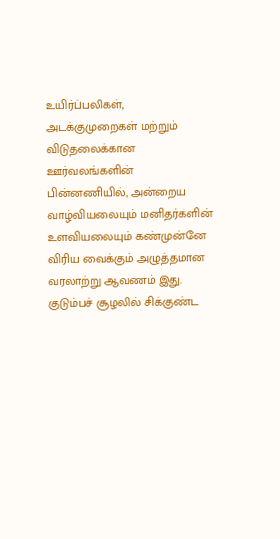உயிர்ப்பலிகள், அடக்குமுறைகள் மற்றும் விடுதலைக்கான ஊர்வலங்களின் பின்னணியில், அன்றைய வாழ்வியலையும் மனிதர்களின் உளவியலையும் கண்முன்னே விரிய வைக்கும் அழுத்தமான வரலாற்று ஆவணம் இது.
குடும்பச் சூழலில் சிக்குண்ட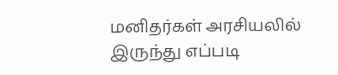மனிதர்கள் அரசியலில் இருந்து எப்படி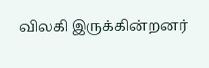விலகி இருக்கின்றனர்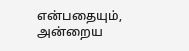என்பதையும், அன்றைய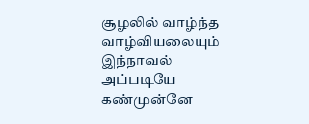சூழலில் வாழ்ந்த வாழ்வியலையும் இந்நாவல் அப்படியே கண்முன்னே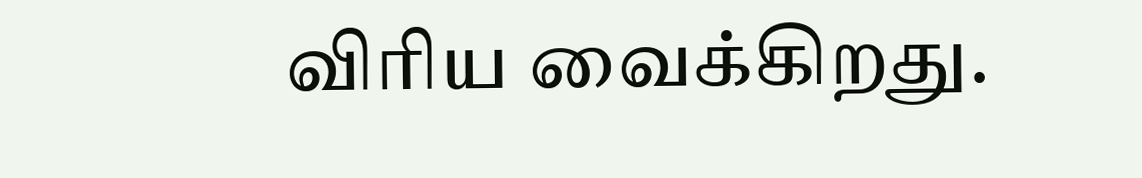விரிய வைக்கிறது.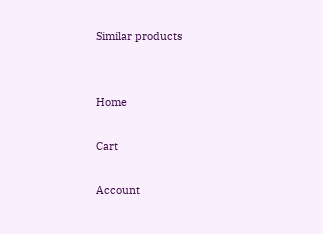Similar products


Home

Cart

Account